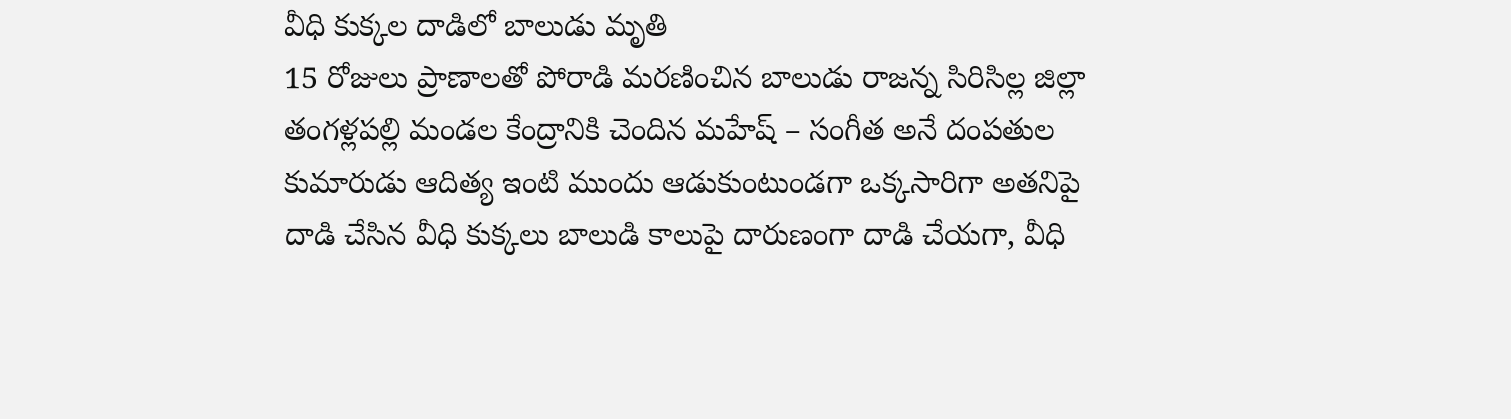వీధి కుక్కల దాడిలో బాలుడు మృతి
15 రోజులు ప్రాణాలతో పోరాడి మరణించిన బాలుడు రాజన్న సిరిసిల్ల జిల్లా తంగళ్లపల్లి మండల కేంద్రానికి చెందిన మహేష్ – సంగీత అనే దంపతుల కుమారుడు ఆదిత్య ఇంటి ముందు ఆడుకుంటుండగా ఒక్కసారిగా అతనిపై దాడి చేసిన వీధి కుక్కలు బాలుడి కాలుపై దారుణంగా దాడి చేయగా, వీధి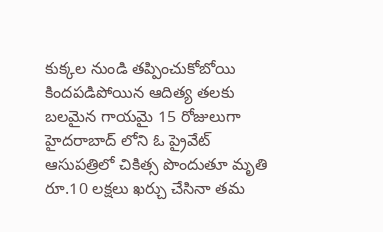కుక్కల నుండి తప్పించుకోబోయి కిందపడిపోయిన ఆదిత్య తలకు బలమైన గాయమై 15 రోజులుగా హైదరాబాద్ లోని ఓ ప్రైవేట్ ఆసుపత్రిలో చికిత్స పొందుతూ మృతి రూ.10 లక్షలు ఖర్చు చేసినా తమ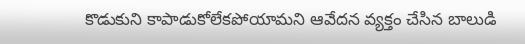కొడుకుని కాపాడుకోలేకపోయామని ఆవేదన వ్యక్తం చేసిన బాలుడి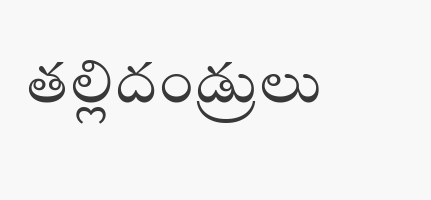తల్లిదండ్రులు